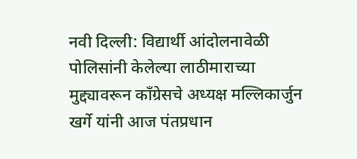नवी दिल्ली: विद्यार्थी आंदोलनावेळी पोलिसांनी केलेल्या लाठीमाराच्या मुद्द्यावरून काँग्रेसचे अध्यक्ष मल्लिकार्जुन खर्गे यांनी आज पंतप्रधान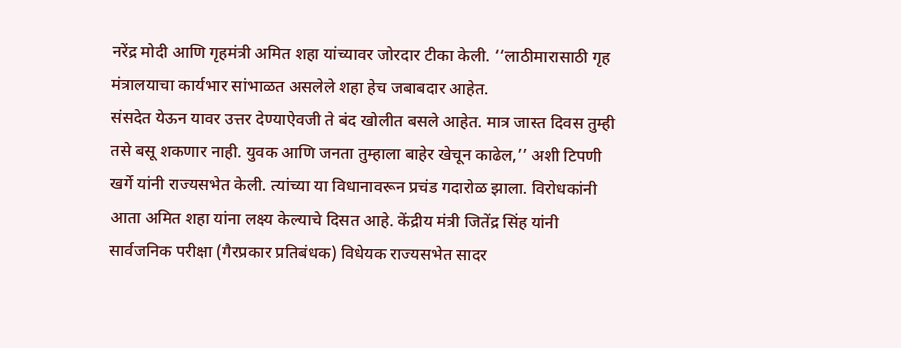नरेंद्र मोदी आणि गृहमंत्री अमित शहा यांच्यावर जोरदार टीका केली. ‘‘लाठीमारासाठी गृह मंत्रालयाचा कार्यभार सांभाळत असलेले शहा हेच जबाबदार आहेत.
संसदेत येऊन यावर उत्तर देण्याऐवजी ते बंद खोलीत बसले आहेत. मात्र जास्त दिवस तुम्ही तसे बसू शकणार नाही. युवक आणि जनता तुम्हाला बाहेर खेचून काढेल,’’ अशी टिपणी खर्गे यांनी राज्यसभेत केली. त्यांच्या या विधानावरून प्रचंड गदारोळ झाला. विरोधकांनी आता अमित शहा यांना लक्ष्य केल्याचे दिसत आहे. केंद्रीय मंत्री जितेंद्र सिंह यांनी सार्वजनिक परीक्षा (गैरप्रकार प्रतिबंधक) विधेयक राज्यसभेत सादर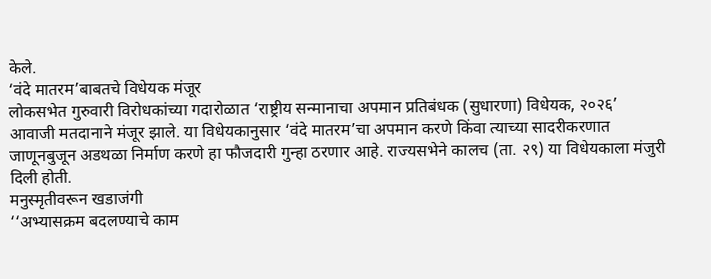केले.
‘वंदे मातरम’बाबतचे विधेयक मंजूर
लोकसभेत गुरुवारी विरोधकांच्या गदारोळात ‘राष्ट्रीय सन्मानाचा अपमान प्रतिबंधक (सुधारणा) विधेयक, २०२६’ आवाजी मतदानाने मंजूर झाले. या विधेयकानुसार ‘वंदे मातरम’चा अपमान करणे किंवा त्याच्या सादरीकरणात जाणूनबुजून अडथळा निर्माण करणे हा फौजदारी गुन्हा ठरणार आहे. राज्यसभेने कालच (ता. २९) या विधेयकाला मंजुरी दिली होती.
मनुस्मृतीवरून खडाजंगी
‘‘अभ्यासक्रम बदलण्याचे काम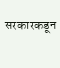सरकारकडून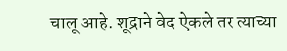चालू आहे. शूद्राने वेद ऐकले तर त्याच्या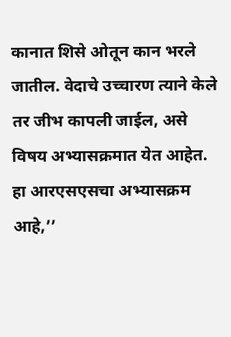कानात शिसे ओतून कान भरले जातील. वेदाचे उच्चारण त्याने केले तर जीभ कापली जाईल, असे विषय अभ्यासक्रमात येत आहेत. हा आरएसएसचा अभ्यासक्रम आहे,’’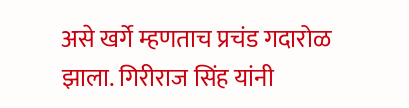असे खर्गे म्हणताच प्रचंड गदारोळ झाला. गिरीराज सिंह यांनी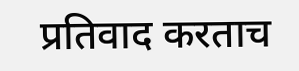प्रतिवाद करताच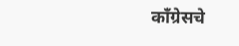काँग्रेसचे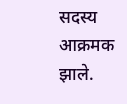सदस्य आक्रमक झाले.